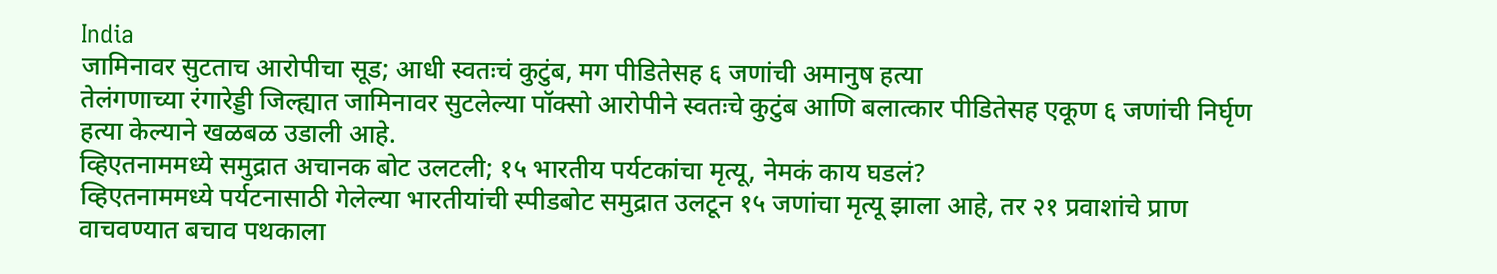India
जामिनावर सुटताच आरोपीचा सूड; आधी स्वतःचं कुटुंब, मग पीडितेसह ६ जणांची अमानुष हत्या
तेलंगणाच्या रंगारेड्डी जिल्ह्यात जामिनावर सुटलेल्या पॉक्सो आरोपीने स्वतःचे कुटुंब आणि बलात्कार पीडितेसह एकूण ६ जणांची निर्घृण हत्या केल्याने खळबळ उडाली आहे.
व्हिएतनाममध्ये समुद्रात अचानक बोट उलटली; १५ भारतीय पर्यटकांचा मृत्यू, नेमकं काय घडलं?
व्हिएतनाममध्ये पर्यटनासाठी गेलेल्या भारतीयांची स्पीडबोट समुद्रात उलटून १५ जणांचा मृत्यू झाला आहे, तर २१ प्रवाशांचे प्राण वाचवण्यात बचाव पथकाला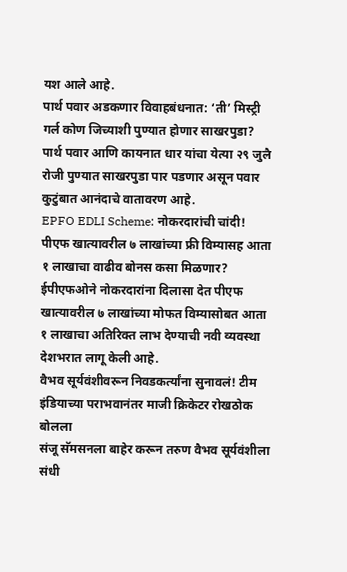यश आले आहे.
पार्थ पवार अडकणार विवाहबंधनात: ‘ती’ मिस्ट्री गर्ल कोण जिच्याशी पुण्यात होणार साखरपुडा?
पार्थ पवार आणि कायनात धार यांचा येत्या २९ जुलै रोजी पुण्यात साखरपुडा पार पडणार असून पवार कुटुंबात आनंदाचे वातावरण आहे.
EPFO EDLI Scheme: नोकरदारांची चांदी! पीएफ खात्यावरील ७ लाखांच्या फ्री विम्यासह आता १ लाखाचा वाढीव बोनस कसा मिळणार?
ईपीएफओने नोकरदारांना दिलासा देत पीएफ खात्यावरील ७ लाखांच्या मोफत विम्यासोबत आता १ लाखाचा अतिरिक्त लाभ देण्याची नवी व्यवस्था देशभरात लागू केली आहे.
वैभव सूर्यवंशीवरून निवडकर्त्यांना सुनावलं! टीम इंडियाच्या पराभवानंतर माजी क्रिकेटर रोखठोक बोलला
संजू सॅमसनला बाहेर करून तरुण वैभव सूर्यवंशीला संधी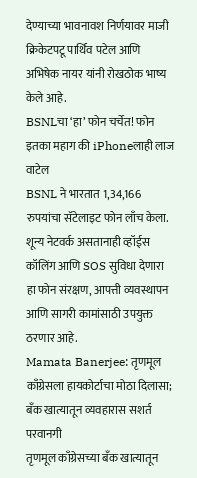देण्याच्या भावनावश निर्णयावर माजी क्रिकेटपटू पार्थिव पटेल आणि अभिषेक नायर यांनी रोखठोक भाष्य केले आहे.
BSNLचा ‘हा’ फोन चर्चेत! फोन इतका महाग की iPhoneलाही लाज वाटेल
BSNL ने भारतात 1,34,166 रुपयांचा सॅटेलाइट फोन लाँच केला. शून्य नेटवर्क असतानाही व्हॉईस कॉलिंग आणि SOS सुविधा देणारा हा फोन संरक्षण, आपत्ती व्यवस्थापन आणि सागरी कामांसाठी उपयुक्त ठरणार आहे.
Mamata Banerjee: तृणमूल काँग्रेसला हायकोर्टाचा मोठा दिलासा; बँक खात्यातून व्यवहारास सशर्त परवानगी
तृणमूल काँग्रेसच्या बँक खात्यातून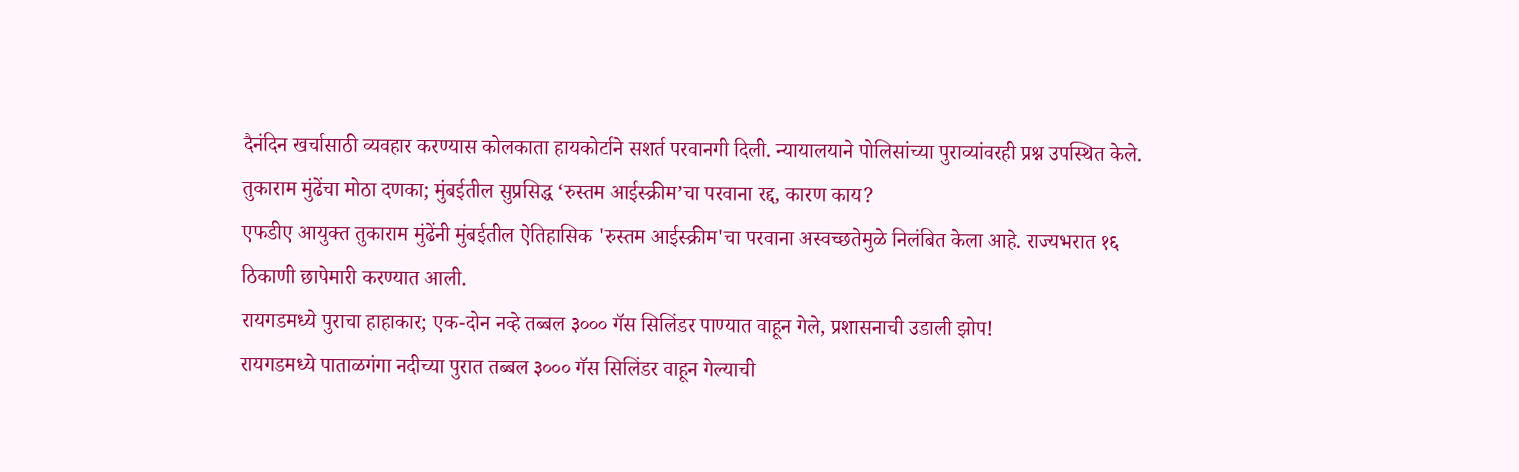दैनंदिन खर्चासाठी व्यवहार करण्यास कोलकाता हायकोर्टाने सशर्त परवानगी दिली. न्यायालयाने पोलिसांच्या पुराव्यांवरही प्रश्न उपस्थित केले.
तुकाराम मुंढेंचा मोठा दणका; मुंबईतील सुप्रसिद्ध ‘रुस्तम आईस्क्रीम’चा परवाना रद्द, कारण काय?
एफडीए आयुक्त तुकाराम मुंढेंनी मुंबईतील ऐतिहासिक 'रुस्तम आईस्क्रीम'चा परवाना अस्वच्छतेमुळे निलंबित केला आहे. राज्यभरात १६ ठिकाणी छापेमारी करण्यात आली.
रायगडमध्ये पुराचा हाहाकार; एक-दोन नव्हे तब्बल ३००० गॅस सिलिंडर पाण्यात वाहून गेले, प्रशासनाची उडाली झोप!
रायगडमध्ये पाताळगंगा नदीच्या पुरात तब्बल ३००० गॅस सिलिंडर वाहून गेल्याची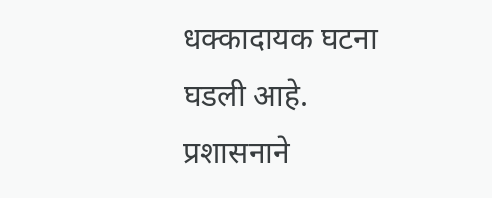धक्कादायक घटना घडली आहे. प्रशासनाने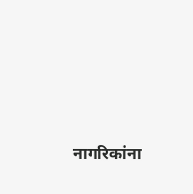नागरिकांना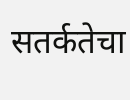सतर्कतेचा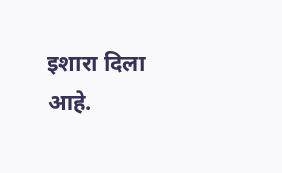इशारा दिला आहे.